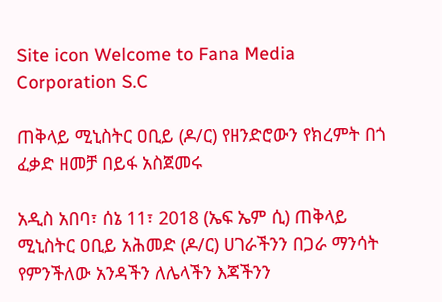Site icon Welcome to Fana Media Corporation S.C

ጠቅላይ ሚኒስትር ዐቢይ (ዶ/ር) የዘንድሮውን የክረምት በጎ ፈቃድ ዘመቻ በይፋ አስጀመሩ

አዲስ አበባ፣ ሰኔ 11፣ 2018 (ኤፍ ኤም ሲ) ጠቅላይ ሚኒስትር ዐቢይ አሕመድ (ዶ/ር) ሀገራችንን በጋራ ማንሳት የምንችለው አንዳችን ለሌላችን እጃችንን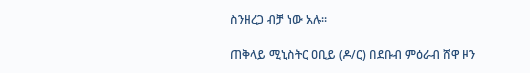ስንዘረጋ ብቻ ነው አሉ፡፡

ጠቅላይ ሚኒስትር ዐቢይ (ዶ/ር) በደቡብ ምዕራብ ሸዋ ዞን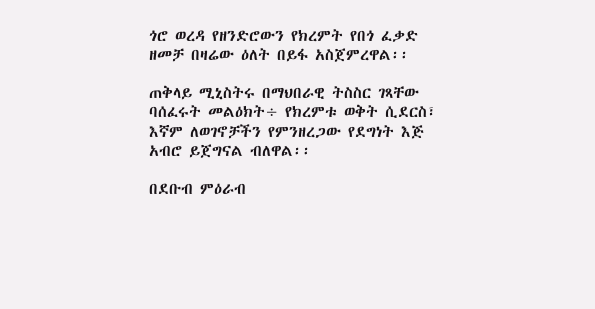ጎሮ ወረዳ የዘንድሮውን የክረምት የበጎ ፈቃድ ዘመቻ በዛሬው ዕለት በይፋ አስጀምረዋል፡፡

ጠቅላይ ሚኒስትሩ በማህበራዊ ትስስር ገጻቸው ባሰፈሩት መልዕክት÷ የክረምቱ ወቅት ሲደርስ፣ እኛም ለወገኖቻችን የምንዘረጋው የደግነት እጅ አብሮ ይጀግናል ብለዋል፡፡

በደቡብ ምዕራብ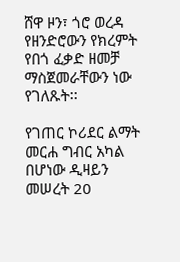ሸዋ ዞን፣ ጎሮ ወረዳ የዘንድሮውን የክረምት የበጎ ፈቃድ ዘመቻ ማስጀመራቸውን ነው የገለጹት፡፡

የገጠር ኮሪደር ልማት መርሐ ግብር አካል በሆነው ዲዛይን መሠረት 20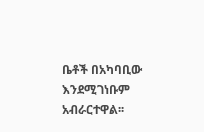ቤቶች በአካባቢው እንደሚገነቡም አብራርተዋል፡፡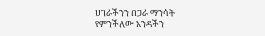ሀገራችንን በጋራ ማንሳት የምንችለው አንዳችን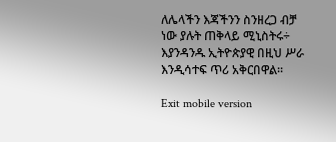ለሌላችን እጃችንን ስንዘረጋ ብቻ ነው ያሉት ጠቅላይ ሚኒስትሩ÷ እያንዳንዱ ኢትዮጵያዊ በዚህ ሥራ እንዲሳተፍ ጥሪ አቅርበዋል፡፡

Exit mobile version